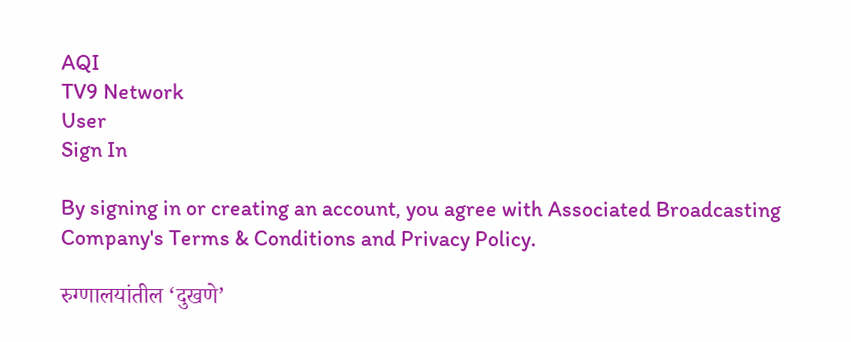AQI
TV9 Network
User
Sign In

By signing in or creating an account, you agree with Associated Broadcasting Company's Terms & Conditions and Privacy Policy.

रुग्णालयांतील ‘दुखणे’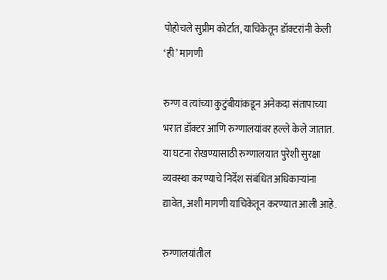पोहोचले सुप्रीम कोर्टात, याचिकेतून डॉक्टरांनी केली ‘ही’ मागणी

रुग्ण व त्यांच्या कुटुंबीयांकडून अनेकदा संतापाच्या भरात डॉक्टर आणि रुग्णालयांवर हल्ले केले जातात. या घटना रोखण्यासाठी रुग्णालयात पुरेशी सुरक्षा व्यवस्था करण्याचे निर्देश संबंधित अधिकाऱ्यांना द्यावेत, अशी मागणी याचिकेतून करण्यात आली आहे.

रुग्णालयांतील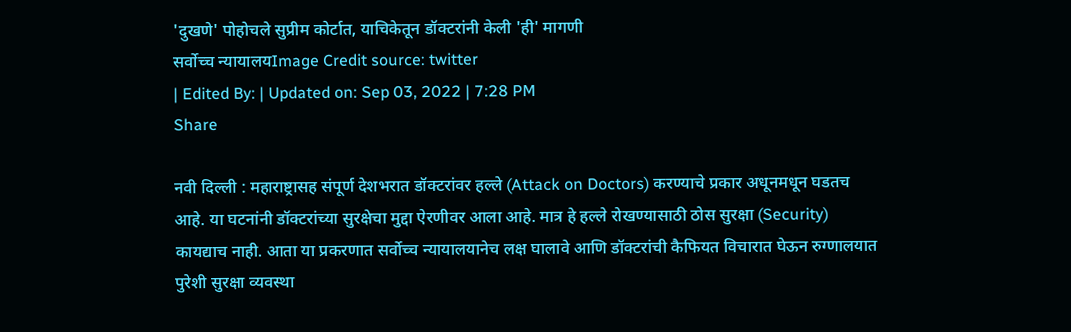'दुखणे' पोहोचले सुप्रीम कोर्टात, याचिकेतून डॉक्टरांनी केली 'ही' मागणी
सर्वोच्च न्यायालयImage Credit source: twitter
| Edited By: | Updated on: Sep 03, 2022 | 7:28 PM
Share

नवी दिल्ली : महाराष्ट्रासह संपूर्ण देशभरात डॉक्टरांवर हल्ले (Attack on Doctors) करण्याचे प्रकार अधूनमधून घडतच आहे. या घटनांनी डॉक्टरांच्या सुरक्षेचा मुद्दा ऐरणीवर आला आहे. मात्र हे हल्ले रोखण्यासाठी ठोस सुरक्षा (Security) कायद्याच नाही. आता या प्रकरणात सर्वोच्च न्यायालयानेच लक्ष घालावे आणि डॉक्टरांची कैफियत विचारात घेऊन रुग्णालयात पुरेशी सुरक्षा व्यवस्था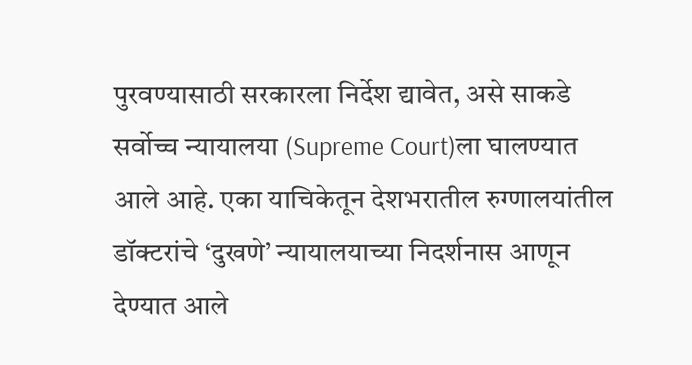पुरवण्यासाठी सरकारला निर्देश द्यावेत, असे साकडे सर्वोच्च न्यायालया (Supreme Court)ला घालण्यात आले आहे. एका याचिकेतून देशभरातील रुग्णालयांतील डॉक्टरांचे ‘दुखणे’ न्यायालयाच्या निदर्शनास आणून देण्यात आले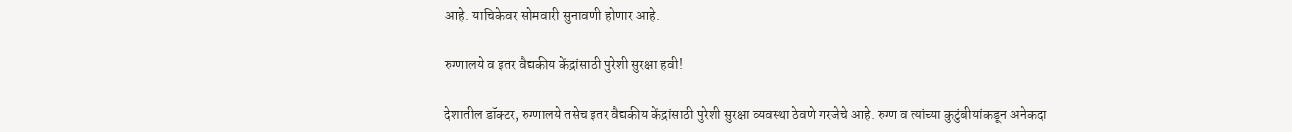आहे. याचिकेवर सोमवारी सुनावणी होणार आहे.

रुग्णालये व इतर वैद्यकीय केंद्रांसाठी पुरेशी सुरक्षा हवी!

देशातील डॉक्टर, रुग्णालये तसेच इतर वैद्यकीय केंद्रांसाठी पुरेशी सुरक्षा व्यवस्था ठेवणे गरजेचे आहे. रुग्ण व त्यांच्या कुटुंबीयांकडून अनेकदा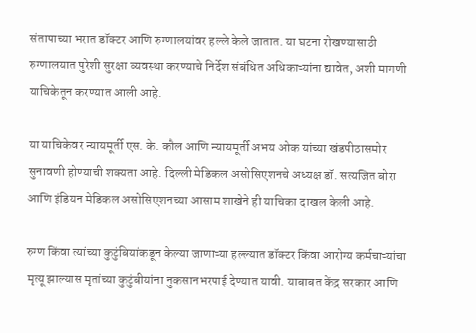संतापाच्या भरात डॉक्टर आणि रुग्णालयांवर हल्ले केले जातात. या घटना रोखण्यासाठी रुग्णालयात पुरेशी सुरक्षा व्यवस्था करण्याचे निर्देश संबंधित अधिकाऱ्यांना द्यावेत, अशी मागणी याचिकेतून करण्यात आली आहे.

या याचिकेवर न्यायमूर्ती एस. के. कौल आणि न्यायमूर्ती अभय ओक यांच्या खंडपीठासमोर सुनावणी होण्याची शक्यता आहे. दिल्ली मेडिकल असोसिएशनचे अध्यक्ष डॉ. सत्यजित बोरा आणि इंडियन मेडिकल असोसिएशनच्या आसाम शाखेने ही याचिका दाखल केली आहे.

रुग्ण किंवा त्यांच्या कुटुंबियांकडून केल्या जाणाऱ्या हल्ल्यात डॉक्टर किंवा आरोग्य कर्मचाऱ्यांचा मृत्यू झाल्यास मृतांच्या कुटुंबीयांना नुकसानभरपाई देण्यात यावी. याबाबत केंद्र सरकार आणि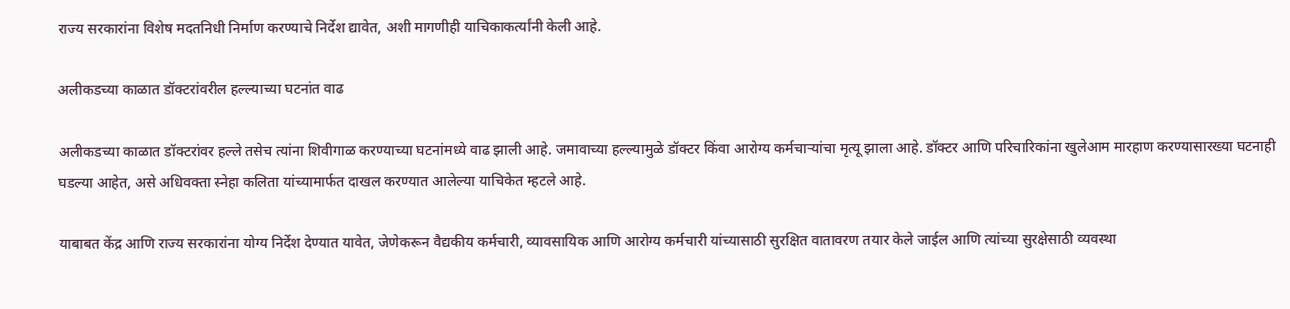राज्य सरकारांना विशेष मदतनिधी निर्माण करण्याचे निर्देश द्यावेत, अशी मागणीही याचिकाकर्त्यांनी केली आहे.

अलीकडच्या काळात डॉक्टरांवरील हल्ल्याच्या घटनांत वाढ

अलीकडच्या काळात डॉक्टरांवर हल्ले तसेच त्यांना शिवीगाळ करण्याच्या घटनांमध्ये वाढ झाली आहे. जमावाच्या हल्ल्यामुळे डॉक्टर किंवा आरोग्य कर्मचाऱ्यांचा मृत्यू झाला आहे. डॉक्टर आणि परिचारिकांना खुलेआम मारहाण करण्यासारख्या घटनाही घडल्या आहेत, असे अधिवक्ता स्नेहा कलिता यांच्यामार्फत दाखल करण्यात आलेल्या याचिकेत म्हटले आहे.

याबाबत केंद्र आणि राज्य सरकारांना योग्य निर्देश देण्यात यावेत, जेणेकरून वैद्यकीय कर्मचारी, व्यावसायिक आणि आरोग्य कर्मचारी यांच्यासाठी सुरक्षित वातावरण तयार केले जाईल आणि त्यांच्या सुरक्षेसाठी व्यवस्था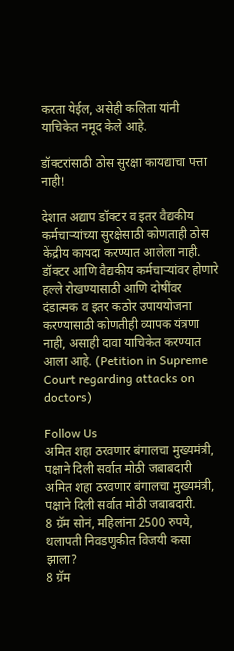करता येईल, असेही कलिता यांनी याचिकेत नमूद केले आहे.

डॉक्टरांसाठी ठोस सुरक्षा कायद्याचा पत्ता नाही!

देशात अद्याप डॉक्टर व इतर वैद्यकीय कर्मचाऱ्यांच्या सुरक्षेसाठी कोणताही ठोस केंद्रीय कायदा करण्यात आलेला नाही. डॉक्टर आणि वैद्यकीय कर्मचार्‍यांवर होणारे हल्ले रोखण्यासाठी आणि दोषींवर दंडात्मक व इतर कठोर उपाययोजना करण्यासाठी कोणतीही व्यापक यंत्रणा नाही, असाही दावा याचिकेत करण्यात आला आहे. (Petition in Supreme Court regarding attacks on doctors)

Follow Us
अमित शहा ठरवणार बंगालचा मुख्यमंत्री, पक्षाने दिली सर्वात मोठी जबाबदारी
अमित शहा ठरवणार बंगालचा मुख्यमंत्री, पक्षाने दिली सर्वात मोठी जबाबदारी.
8 ग्रॅम सोनं, महिलांना 2500 रुपये, थलापती निवडणुकीत विजयी कसा झाला?
8 ग्रॅम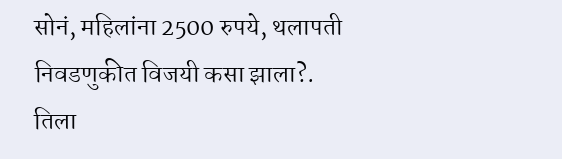सोनं, महिलांना 2500 रुपये, थलापती निवडणुकीत विजयी कसा झाला?.
तिला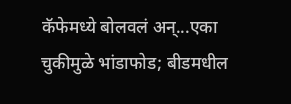कॅफेमध्ये बोलवलं अन्...एका चुकीमुळे भांडाफोड; बीडमधील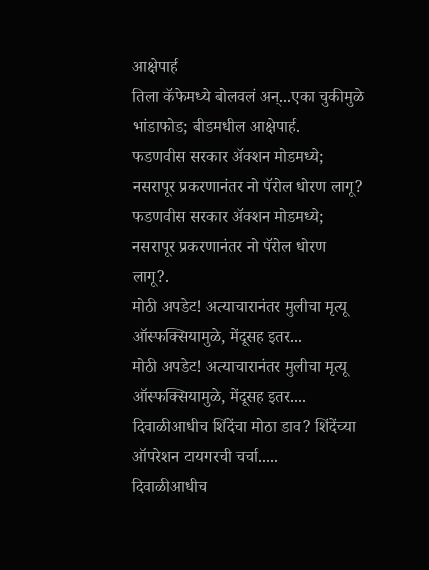आक्षेपार्ह
तिला कॅफेमध्ये बोलवलं अन्...एका चुकीमुळे भांडाफोड; बीडमधील आक्षेपार्ह.
फडणवीस सरकार अ‍ॅक्शन मोडमध्ये; नसरापूर प्रकरणानंतर नो पॅरोल धोरण लागू?
फडणवीस सरकार अ‍ॅक्शन मोडमध्ये; नसरापूर प्रकरणानंतर नो पॅरोल धोरण लागू?.
मोठी अपडेट! अत्याचारानंतर मुलीचा मृत्यू ऑस्फक्सियामुळे, मेंदूसह इतर...
मोठी अपडेट! अत्याचारानंतर मुलीचा मृत्यू ऑस्फक्सियामुळे, मेंदूसह इतर....
दिवाळीआधीच शिंदेंचा मोठा डाव? शिंदेंच्या ऑपरेशन टायगरची चर्चा.....
दिवाळीआधीच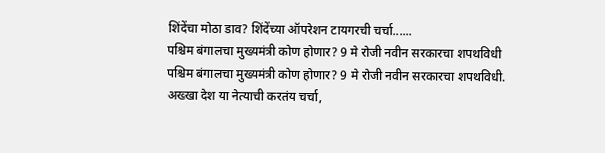शिंदेंचा मोठा डाव? शिंदेंच्या ऑपरेशन टायगरची चर्चा......
पश्चिम बंगालचा मुख्यमंत्री कोण होणार? 9 मे रोजी नवीन सरकारचा शपथविधी
पश्चिम बंगालचा मुख्यमंत्री कोण होणार? 9 मे रोजी नवीन सरकारचा शपथविधी.
अख्खा देश या नेत्याची करतंय चर्चा,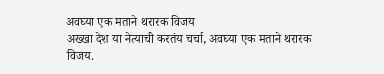अवघ्या एक मताने थरारक विजय
अख्खा देश या नेत्याची करतंय चर्चा, अवघ्या एक मताने थरारक विजय.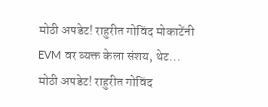मोठी अपडेट! राहुरीत गोविंद मोकाटेंनी EVM वर व्यक्त केला संशय, थेट...
मोठी अपडेट! राहुरीत गोविंद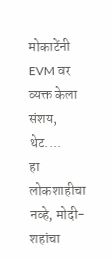मोकाटेंनी EVM वर व्यक्त केला संशय, थेट....
हा लोकशाहीचा नव्हे, मोदी-शहांचा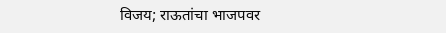विजय; राऊतांचा भाजपवर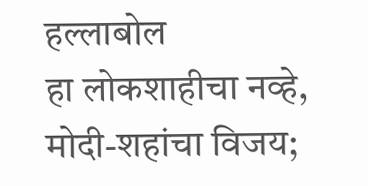हल्लाबोल
हा लोकशाहीचा नव्हे, मोदी-शहांचा विजय;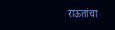राऊतांचा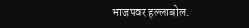भाजपवर हल्लाबोल.